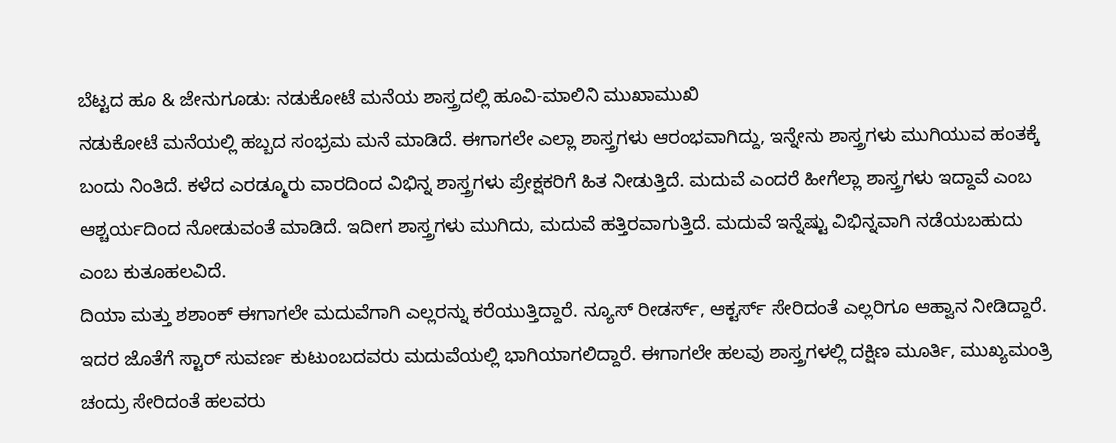ಬೆಟ್ಟದ ಹೂ & ಜೇನುಗೂಡು: ನಡುಕೋಟೆ ಮನೆಯ ಶಾಸ್ತ್ರದಲ್ಲಿ ಹೂವಿ-ಮಾಲಿನಿ ಮುಖಾಮುಖಿ
ನಡುಕೋಟೆ ಮನೆಯಲ್ಲಿ ಹಬ್ಬದ ಸಂಭ್ರಮ ಮನೆ ಮಾಡಿದೆ. ಈಗಾಗಲೇ ಎಲ್ಲಾ ಶಾಸ್ತ್ರಗಳು ಆರಂಭವಾಗಿದ್ದು, ಇನ್ನೇನು ಶಾಸ್ತ್ರಗಳು ಮುಗಿಯುವ ಹಂತಕ್ಕೆ ಬಂದು ನಿಂತಿದೆ. ಕಳೆದ ಎರಡ್ಮೂರು ವಾರದಿಂದ ವಿಭಿನ್ನ ಶಾಸ್ತ್ರಗಳು ಪ್ರೇಕ್ಷಕರಿಗೆ ಹಿತ ನೀಡುತ್ತಿದೆ. ಮದುವೆ ಎಂದರೆ ಹೀಗೆಲ್ಲಾ ಶಾಸ್ತ್ರಗಳು ಇದ್ದಾವೆ ಎಂಬ ಆಶ್ಚರ್ಯದಿಂದ ನೋಡುವಂತೆ ಮಾಡಿದೆ. ಇದೀಗ ಶಾಸ್ತ್ರಗಳು ಮುಗಿದು, ಮದುವೆ ಹತ್ತಿರವಾಗುತ್ತಿದೆ. ಮದುವೆ ಇನ್ನೆಷ್ಟು ವಿಭಿನ್ನವಾಗಿ ನಡೆಯಬಹುದು ಎಂಬ ಕುತೂಹಲವಿದೆ.
ದಿಯಾ ಮತ್ತು ಶಶಾಂಕ್ ಈಗಾಗಲೇ ಮದುವೆಗಾಗಿ ಎಲ್ಲರನ್ನು ಕರೆಯುತ್ತಿದ್ದಾರೆ. ನ್ಯೂಸ್ ರೀಡರ್ಸ್, ಆಕ್ಟರ್ಸ್ ಸೇರಿದಂತೆ ಎಲ್ಲರಿಗೂ ಆಹ್ವಾನ ನೀಡಿದ್ದಾರೆ. ಇದರ ಜೊತೆಗೆ ಸ್ಟಾರ್ ಸುವರ್ಣ ಕುಟುಂಬದವರು ಮದುವೆಯಲ್ಲಿ ಭಾಗಿಯಾಗಲಿದ್ದಾರೆ. ಈಗಾಗಲೇ ಹಲವು ಶಾಸ್ತ್ರಗಳಲ್ಲಿ ದಕ್ಷಿಣ ಮೂರ್ತಿ, ಮುಖ್ಯಮಂತ್ರಿ ಚಂದ್ರು ಸೇರಿದಂತೆ ಹಲವರು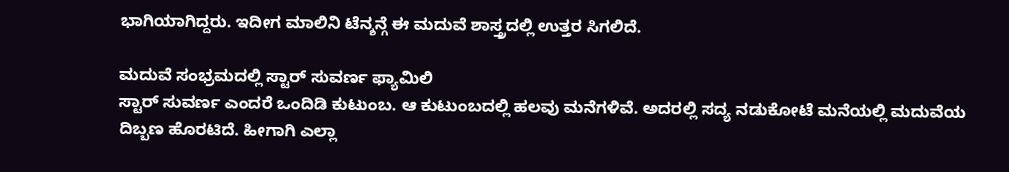ಭಾಗಿಯಾಗಿದ್ದರು. ಇದೀಗ ಮಾಲಿನಿ ಟೆನ್ಶನ್ಗೆ ಈ ಮದುವೆ ಶಾಸ್ತ್ರದಲ್ಲಿ ಉತ್ತರ ಸಿಗಲಿದೆ.

ಮದುವೆ ಸಂಭ್ರಮದಲ್ಲಿ ಸ್ಟಾರ್ ಸುವರ್ಣ ಫ್ಯಾಮಿಲಿ
ಸ್ಟಾರ್ ಸುವರ್ಣ ಎಂದರೆ ಒಂದಿಡಿ ಕುಟುಂಬ. ಆ ಕುಟುಂಬದಲ್ಲಿ ಹಲವು ಮನೆಗಳಿವೆ. ಅದರಲ್ಲಿ ಸದ್ಯ ನಡುಕೋಟೆ ಮನೆಯಲ್ಲಿ ಮದುವೆಯ ದಿಬ್ಬಣ ಹೊರಟಿದೆ. ಹೀಗಾಗಿ ಎಲ್ಲಾ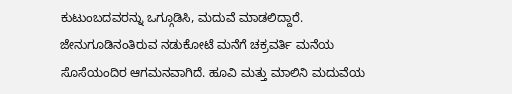ಕುಟುಂಬದವರನ್ನು ಒಗ್ಗೂಡಿಸಿ, ಮದುವೆ ಮಾಡಲಿದ್ದಾರೆ. ಜೇನುಗೂಡಿನಂತಿರುವ ನಡುಕೋಟೆ ಮನೆಗೆ ಚಕ್ರವರ್ತಿ ಮನೆಯ ಸೊಸೆಯಂದಿರ ಆಗಮನವಾಗಿದೆ. ಹೂವಿ ಮತ್ತು ಮಾಲಿನಿ ಮದುವೆಯ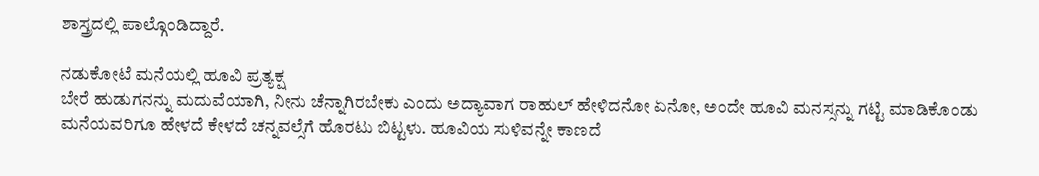ಶಾಸ್ತ್ರದಲ್ಲಿ ಪಾಲ್ಗೊಂಡಿದ್ದಾರೆ.

ನಡುಕೋಟೆ ಮನೆಯಲ್ಲಿ ಹೂವಿ ಪ್ರತ್ಯಕ್ಷ
ಬೇರೆ ಹುಡುಗನನ್ನು ಮದುವೆಯಾಗಿ, ನೀನು ಚೆನ್ನಾಗಿರಬೇಕು ಎಂದು ಅದ್ಯಾವಾಗ ರಾಹುಲ್ ಹೇಳಿದನೋ ಏನೋ, ಅಂದೇ ಹೂವಿ ಮನಸ್ಸನ್ನು ಗಟ್ಟಿ ಮಾಡಿಕೊಂಡು ಮನೆಯವರಿಗೂ ಹೇಳದೆ ಕೇಳದೆ ಚನ್ನವಲ್ಸೆಗೆ ಹೊರಟು ಬಿಟ್ಟಳು. ಹೂವಿಯ ಸುಳಿವನ್ನೇ ಕಾಣದೆ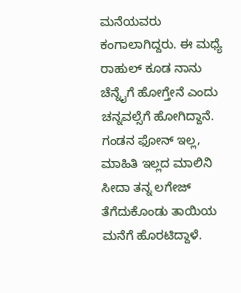ಮನೆಯವರು ಕಂಗಾಲಾಗಿದ್ದರು. ಈ ಮಧ್ಯೆ ರಾಹುಲ್ ಕೂಡ ನಾನು ಚೆನ್ನೈಗೆ ಹೋಗ್ತೇನೆ ಎಂದು ಚನ್ನವಲ್ಸೆಗೆ ಹೋಗಿದ್ದಾನೆ. ಗಂಡನ ಫೋನ್ ಇಲ್ಲ, ಮಾಹಿತಿ ಇಲ್ಲದ ಮಾಲಿನಿ ಸೀದಾ ತನ್ನ ಲಗೇಜ್ ತೆಗೆದುಕೊಂಡು ತಾಯಿಯ ಮನೆಗೆ ಹೊರಟಿದ್ದಾಳೆ.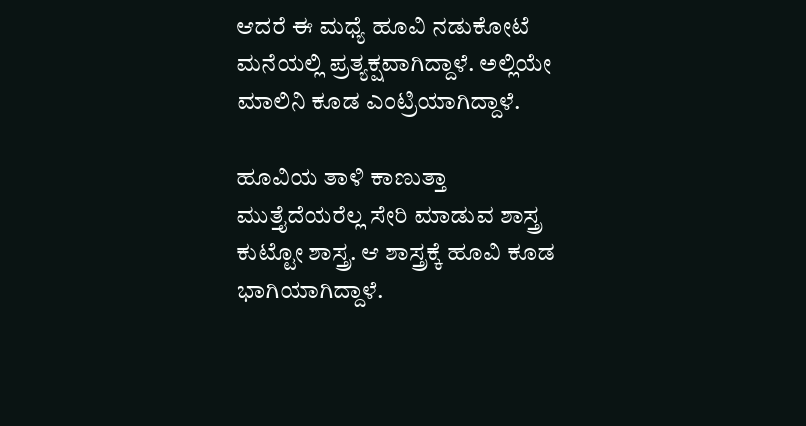ಆದರೆ ಈ ಮಧ್ಯೆ ಹೂವಿ ನಡುಕೋಟೆ ಮನೆಯಲ್ಲಿ ಪ್ರತ್ಯಕ್ಷವಾಗಿದ್ದಾಳೆ. ಅಲ್ಲಿಯೇ ಮಾಲಿನಿ ಕೂಡ ಎಂಟ್ರಿಯಾಗಿದ್ದಾಳೆ.

ಹೂವಿಯ ತಾಳಿ ಕಾಣುತ್ತಾ
ಮುತ್ತೈದೆಯರೆಲ್ಲ ಸೇರಿ ಮಾಡುವ ಶಾಸ್ತ್ರ ಕುಟ್ಟೋ ಶಾಸ್ತ್ರ. ಆ ಶಾಸ್ತ್ರಕ್ಕೆ ಹೂವಿ ಕೂಡ ಭಾಗಿಯಾಗಿದ್ದಾಳೆ.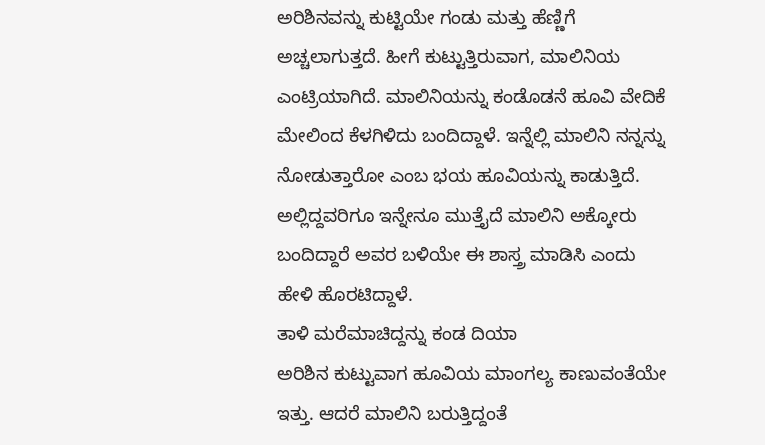ಅರಿಶಿನವನ್ನು ಕುಟ್ಟಿಯೇ ಗಂಡು ಮತ್ತು ಹೆಣ್ಣಿಗೆ ಅಚ್ಚಲಾಗುತ್ತದೆ. ಹೀಗೆ ಕುಟ್ಟುತ್ತಿರುವಾಗ, ಮಾಲಿನಿಯ ಎಂಟ್ರಿಯಾಗಿದೆ. ಮಾಲಿನಿಯನ್ನು ಕಂಡೊಡನೆ ಹೂವಿ ವೇದಿಕೆ ಮೇಲಿಂದ ಕೆಳಗಿಳಿದು ಬಂದಿದ್ದಾಳೆ. ಇನ್ನೆಲ್ಲಿ ಮಾಲಿನಿ ನನ್ನನ್ನು ನೋಡುತ್ತಾರೋ ಎಂಬ ಭಯ ಹೂವಿಯನ್ನು ಕಾಡುತ್ತಿದೆ. ಅಲ್ಲಿದ್ದವರಿಗೂ ಇನ್ನೇನೂ ಮುತ್ತೈದೆ ಮಾಲಿನಿ ಅಕ್ಕೋರು ಬಂದಿದ್ದಾರೆ ಅವರ ಬಳಿಯೇ ಈ ಶಾಸ್ತ್ರ ಮಾಡಿಸಿ ಎಂದು ಹೇಳಿ ಹೊರಟಿದ್ದಾಳೆ.
ತಾಳಿ ಮರೆಮಾಚಿದ್ದನ್ನು ಕಂಡ ದಿಯಾ
ಅರಿಶಿನ ಕುಟ್ಟುವಾಗ ಹೂವಿಯ ಮಾಂಗಲ್ಯ ಕಾಣುವಂತೆಯೇ ಇತ್ತು. ಆದರೆ ಮಾಲಿನಿ ಬರುತ್ತಿದ್ದಂತೆ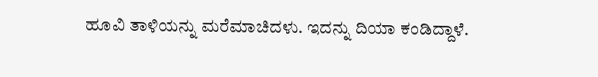ಹೂವಿ ತಾಳಿಯನ್ನು ಮರೆಮಾಚಿದಳು. ಇದನ್ನು ದಿಯಾ ಕಂಡಿದ್ದಾಳೆ.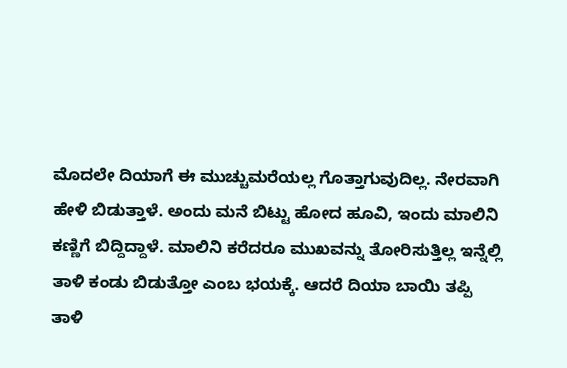ಮೊದಲೇ ದಿಯಾಗೆ ಈ ಮುಚ್ಚುಮರೆಯಲ್ಲ ಗೊತ್ತಾಗುವುದಿಲ್ಲ. ನೇರವಾಗಿ ಹೇಳಿ ಬಿಡುತ್ತಾಳೆ. ಅಂದು ಮನೆ ಬಿಟ್ಟು ಹೋದ ಹೂವಿ, ಇಂದು ಮಾಲಿನಿ ಕಣ್ಣಿಗೆ ಬಿದ್ದಿದ್ದಾಳೆ. ಮಾಲಿನಿ ಕರೆದರೂ ಮುಖವನ್ನು ತೋರಿಸುತ್ತಿಲ್ಲ ಇನ್ನೆಲ್ಲಿ ತಾಳಿ ಕಂಡು ಬಿಡುತ್ತೋ ಎಂಬ ಭಯಕ್ಕೆ. ಆದರೆ ದಿಯಾ ಬಾಯಿ ತಪ್ಪಿ ತಾಳಿ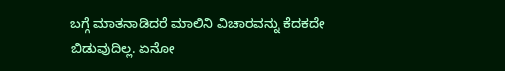ಬಗ್ಗೆ ಮಾತನಾಡಿದರೆ ಮಾಲಿನಿ ವಿಚಾರವನ್ನು ಕೆದಕದೇ ಬಿಡುವುದಿಲ್ಲ. ಏನೋ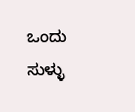ಒಂದು ಸುಳ್ಳು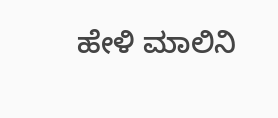ಹೇಳಿ ಮಾಲಿನಿ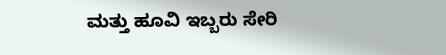ಮತ್ತು ಹೂವಿ ಇಬ್ಬರು ಸೇರಿ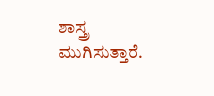ಶಾಸ್ತ್ರ ಮುಗಿಸುತ್ತಾರೆ.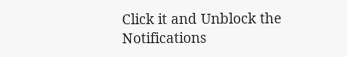Click it and Unblock the Notifications